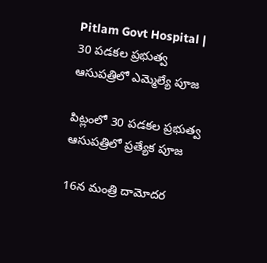Pitlam Govt Hospital | 30 పడకల ప్రభుత్వ ఆసుపత్రిలో ఎమ్మెల్యే పూజ

పిట్లంలో 30 పడకల ప్రభుత్వ ఆసుపత్రిలో ప్రత్యేక పూజ

16న మంత్రి దామోదర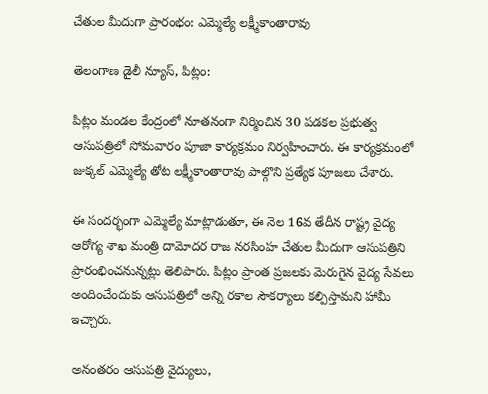చేతుల మీదుగా ప్రారంభం: ఎమ్మెల్యే లక్ష్మీకాంతారావు

తెలంగాణ డైలీ న్యూస్, పిట్లం:

పిట్లం మండల కేంద్రంలో నూతనంగా నిర్మించిన 30 పడకల ప్రభుత్వ ఆసుపత్రిలో సోమవారం పూజా కార్యక్రమం నిర్వహించారు. ఈ కార్యక్రమంలో జుక్కల్ ఎమ్మెల్యే తోట లక్ష్మీకాంతారావు పాల్గొని ప్రత్యేక పూజలు చేశారు.

ఈ సందర్భంగా ఎమ్మెల్యే మాట్లాడుతూ, ఈ నెల 16వ తేదీన రాష్ట్ర వైద్య ఆరోగ్య శాఖ మంత్రి దామోదర రాజ నరసింహ చేతుల మీదుగా ఆసుపత్రిని ప్రారంభించనున్నట్లు తెలిపారు. పిట్లం ప్రాంత ప్రజలకు మెరుగైన వైద్య సేవలు అందించేందుకు ఆసుపత్రిలో అన్ని రకాల సౌకర్యాలు కల్పిస్తామని హామీ ఇచ్చారు.

అనంతరం ఆసుపత్రి వైద్యులు,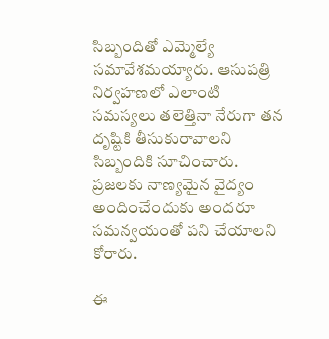సిబ్బందితో ఎమ్మెల్యే సమావేశమయ్యారు. ఆసుపత్రి నిర్వహణలో ఎలాంటి సమస్యలు తలెత్తినా నేరుగా తన దృష్టికి తీసుకురావాలని సిబ్బందికి సూచించారు. ప్రజలకు నాణ్యమైన వైద్యం అందించేందుకు అందరూ సమన్వయంతో పని చేయాలని కోరారు.

ఈ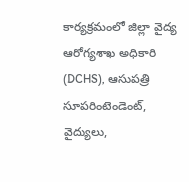కార్యక్రమంలో జిల్లా వైద్య ఆరోగ్యశాఖ అధికారి (DCHS), ఆసుపత్రి సూపరింటెండెంట్, వైద్యులు,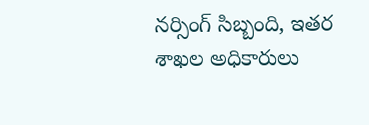నర్సింగ్ సిబ్బంది, ఇతర శాఖల అధికారులు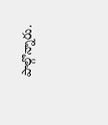పాల్గొన్నారు.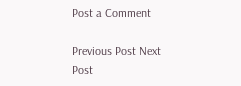Post a Comment

Previous Post Next Post